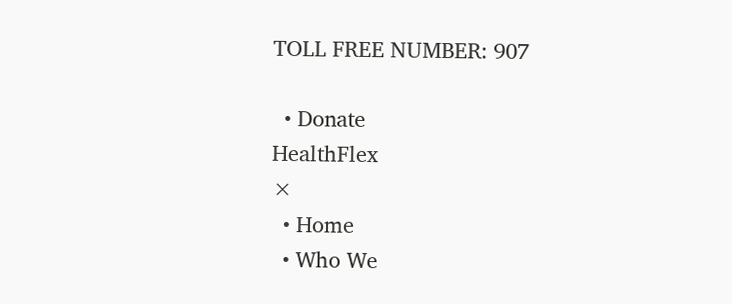TOLL FREE NUMBER: 907

  • Donate
HealthFlex
×
  • Home
  • Who We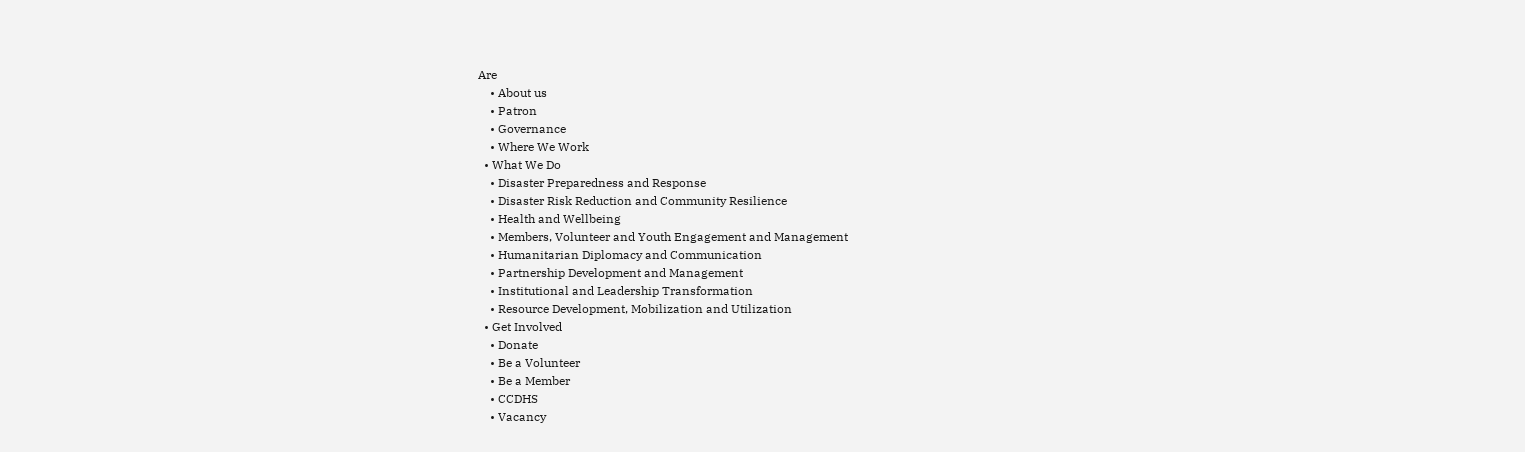Are
    • About us
    • Patron
    • Governance
    • Where We Work
  • What We Do
    • Disaster Preparedness and Response
    • Disaster Risk Reduction and Community Resilience
    • Health and Wellbeing
    • Members, Volunteer and Youth Engagement and Management
    • Humanitarian Diplomacy and Communication
    • Partnership Development and Management
    • Institutional and Leadership Transformation
    • Resource Development, Mobilization and Utilization
  • Get Involved
    • Donate
    • Be a Volunteer
    • Be a Member
    • CCDHS
    • Vacancy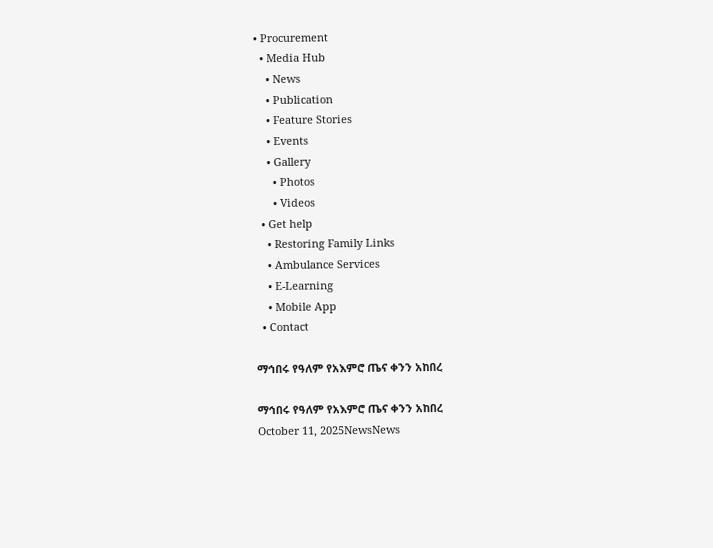• Procurement
  • Media Hub
    • News
    • Publication
    • Feature Stories
    • Events
    • Gallery
      • Photos
      • Videos
  • Get help
    • Restoring Family Links
    • Ambulance Services
    • E-Learning
    • Mobile App
  • Contact

ማኅበሩ የዓለም የአእምሮ ጤና ቀንን አከበረ

ማኅበሩ የዓለም የአእምሮ ጤና ቀንን አከበረ
October 11, 2025NewsNews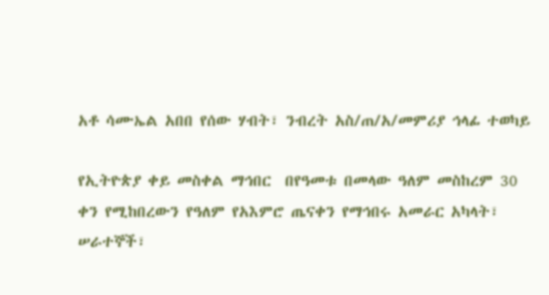አቶ ሳሙኤል አበበ የሰው ሃብት፣ ንብረት አስ/ጠ/አ/መምሪያ ኅላፊ ተወካይ

የኢትዮጵያ ቀይ መስቀል ማኅበር  በየዓመቱ በመላው ዓለም መስከረም 30 ቀን የሚከበረውን የዓለም የአእምሮ ጤናቀን የማኅበሩ አመራር አካላት፣ ሠራተኞች፣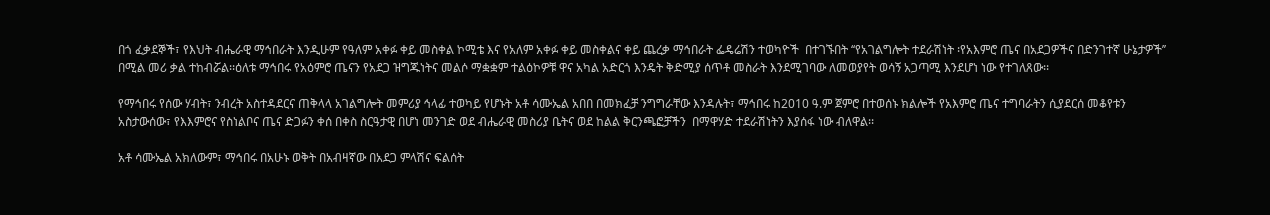በጎ ፈቃደኞች፣ የእህት ብሔራዊ ማኅበራት እንዲሁም የዓለም አቀፉ ቀይ መስቀል ኮሚቴ እና የአለም አቀፉ ቀይ መስቀልና ቀይ ጨረቃ ማኅበራት ፌዴሬሽን ተወካዮች  በተገኙበት ‘‘የአገልግሎት ተደራሽነት ፡የአእምሮ ጤና በአደጋዎችና በድንገተኛ ሁኔታዎች’’ በሚል መሪ ቃል ተከብሯል፡፡ዕለቱ ማኅበሩ የአዕምሮ ጤናን የአደጋ ዝግጁነትና መልሶ ማቋቋም ተልዕኮዎቹ ዋና አካል አድርጎ እንዴት ቅድሚያ ሰጥቶ መስራት እንደሚገባው ለመወያየት ወሳኝ አጋጣሚ እንደሆነ ነው የተገለጸው፡፡

የማኅበሩ የሰው ሃብት፣ ንብረት አስተዳደርና ጠቅላላ አገልግሎት መምሪያ ኅላፊ ተወካይ የሆኑት አቶ ሳሙኤል አበበ በመክፈቻ ንግግራቸው እንዳሉት፣ ማኅበሩ ከ2010 ዓ.ም ጀምሮ በተወሰኑ ክልሎች የአእምሮ ጤና ተግባራትን ሲያደርሰ መቆየቱን አስታውሰው፣ የእእምሮና የስነልቦና ጤና ድጋፉን ቀሰ በቀስ ስርዓታዊ በሆነ መንገድ ወደ ብሔራዊ መስሪያ ቤትና ወደ ከልል ቅርንጫፎቻችን  በማዋሃድ ተደራሽነትን እያሰፋ ነው ብለዋል፡፡

አቶ ሳሙኤል አክለውም፣ ማኅበሩ በአሁኑ ወቅት በአብዛኛው በአደጋ ምላሽና ፍልሰት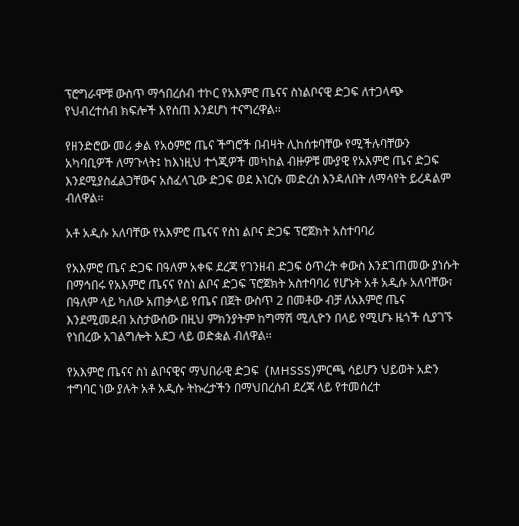ፕሮግራሞቹ ውስጥ ማኅበረሰብ ተኮር የአእምሮ ጤናና ስነልቦናዊ ድጋፍ ለተጋላጭ የህብረተሰብ ክፍሎች እየሰጠ እንደሆነ ተናግረዋል፡፡

የዘንድሮው መሪ ቃል የአዕምሮ ጤና ችግሮች በብዛት ሊከሰቱባቸው የሚችሉባቸውን አካባቢዎች ለማጉላት፤ ከእነዚህ ተጎጂዎች መካከል ብዙዎቹ ሙያዊ የአእምሮ ጤና ድጋፍ እንደሚያስፈልጋቸውና አስፈላጊው ድጋፍ ወደ እነርሱ መድረስ እንዳለበት ለማሳየት ይረዳልም ብለዋል፡፡

አቶ አዲሱ አለባቸው የአእምሮ ጤናና የስነ ልቦና ድጋፍ ፕሮጀክት አስተባባሪ

የአእምሮ ጤና ድጋፍ በዓለም አቀፍ ደረጃ የገንዘብ ድጋፍ ዕጥረት ቀውስ እንደገጠመው ያነሱት በማኅበሩ የአእምሮ ጤናና የስነ ልቦና ድጋፍ ፕሮጀክት አስተባባሪ የሆኑት አቶ አዲሱ አለባቸው፣ በዓለም ላይ ካለው አጠቃላይ የጤና በጀት ውስጥ 2 በመቶው ብቻ ለአእምሮ ጤና እንደሚመደብ አስታውሰው በዚህ ምክንያትም ከግማሽ ሚሊዮን በላይ የሚሆኑ ዜጎች ሲያገኙ የነበረው አገልግሎት አደጋ ላይ ወድቋል ብለዋል፡፡

የአእምሮ ጤናና ስነ ልቦናዊና ማህበራዊ ድጋፍ  (MHSSS)ምርጫ ሳይሆን ህይወት አድን ተግባር ነው ያሉት አቶ አዲሱ ትኩረታችን በማህበረሰብ ደረጃ ላይ የተመሰረተ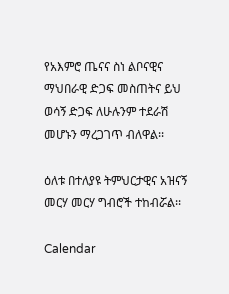የአእምሮ ጤናና ስነ ልቦናዊና ማህበራዊ ድጋፍ መስጠትና ይህ ወሳኝ ድጋፍ ለሁሉንም ተደራሽ መሆኑን ማረጋገጥ ብለዋል፡፡

ዕለቱ በተለያዩ ትምህርታዊና አዝናኝ መርሃ መርሃ ግብሮች ተከብሯል፡፡

Calendar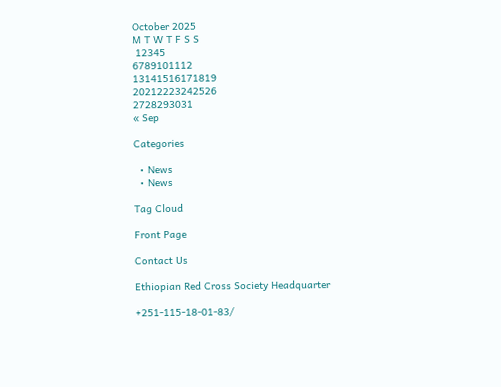October 2025
M T W T F S S
 12345
6789101112
13141516171819
20212223242526
2728293031
« Sep

Categories

  • News
  • News

Tag Cloud

Front Page

Contact Us

Ethiopian Red Cross Society Headquarter

+251-115-18-01-83/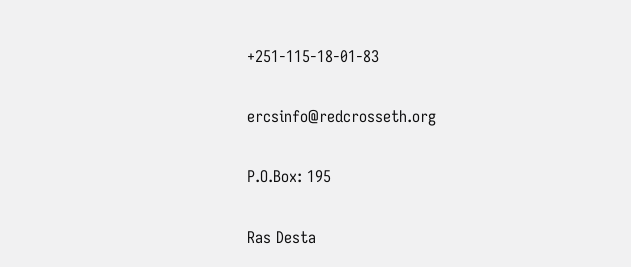+251-115-18-01-83

ercsinfo@redcrosseth.org

P.O.Box: 195

Ras Desta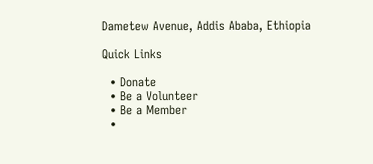Dametew Avenue, Addis Ababa, Ethiopia

Quick Links

  • Donate
  • Be a Volunteer
  • Be a Member
  •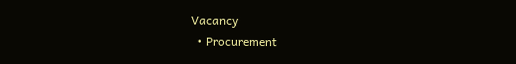Vacancy
  • Procurement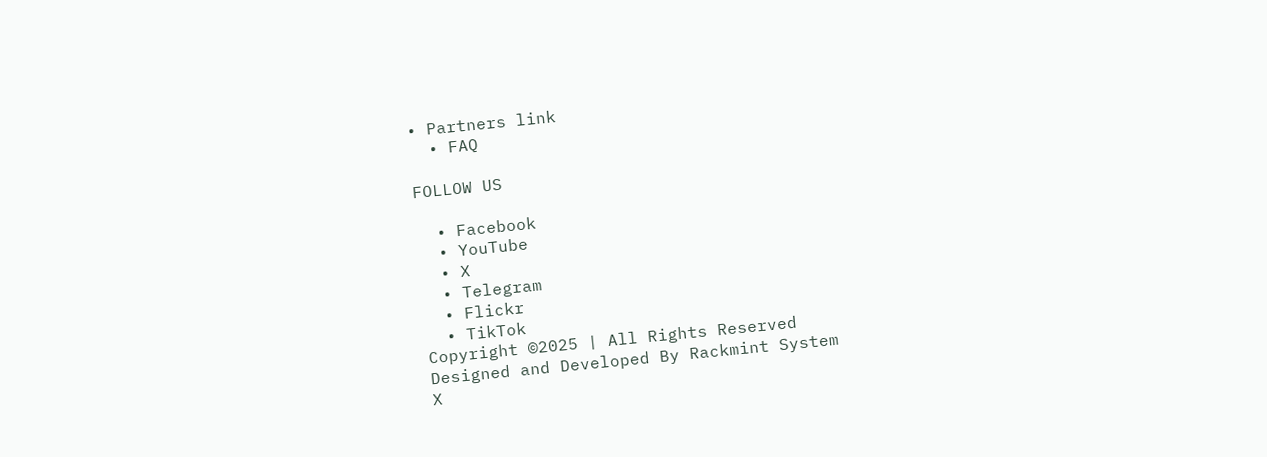• Partners link
  • FAQ

FOLLOW US

  • Facebook
  • YouTube
  • X
  • Telegram
  • Flickr
  • TikTok
Copyright ©2025 | All Rights Reserved
Designed and Developed By Rackmint System
X